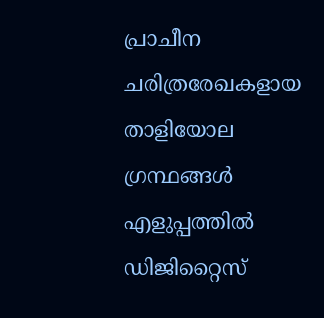പ്രാചീന ചരിത്രരേഖകളായ താളിയോല ഗ്രന്ഥങ്ങൾ എളുപ്പത്തിൽ ഡിജിറ്റൈസ്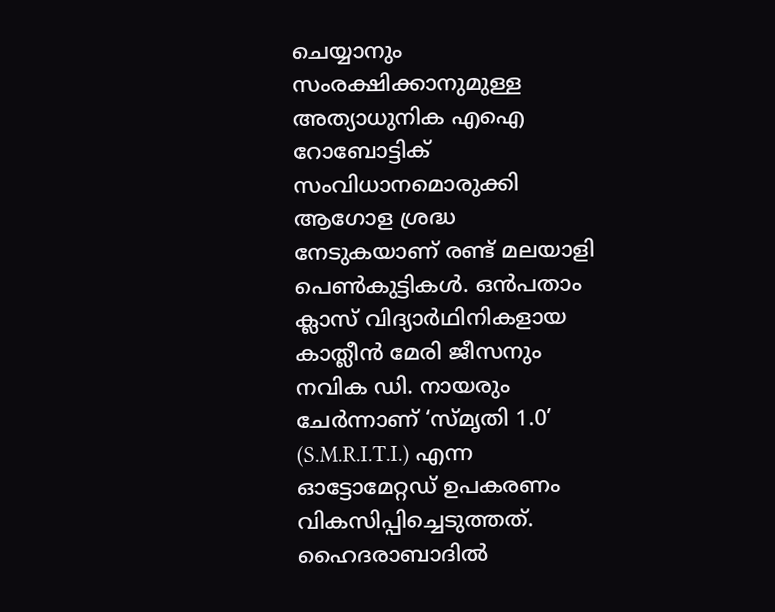ചെയ്യാനും സംരക്ഷിക്കാനുമുള്ള അത്യാധുനിക എഐ റോബോട്ടിക് സംവിധാനമൊരുക്കി ആഗോള ശ്രദ്ധ നേടുകയാണ് രണ്ട് മലയാളി പെൺകുട്ടികൾ. ഒൻപതാം ക്ലാസ് വിദ്യാർഥിനികളായ കാത്ലീൻ മേരി ജീസനും നവിക ഡി. നായരും ചേർന്നാണ് ‘സ്മൃതി 1.0’ (S.M.R.I.T.I.) എന്ന ഓട്ടോമേറ്റഡ് ഉപകരണം വികസിപ്പിച്ചെടുത്തത്. ഹൈദരാബാദിൽ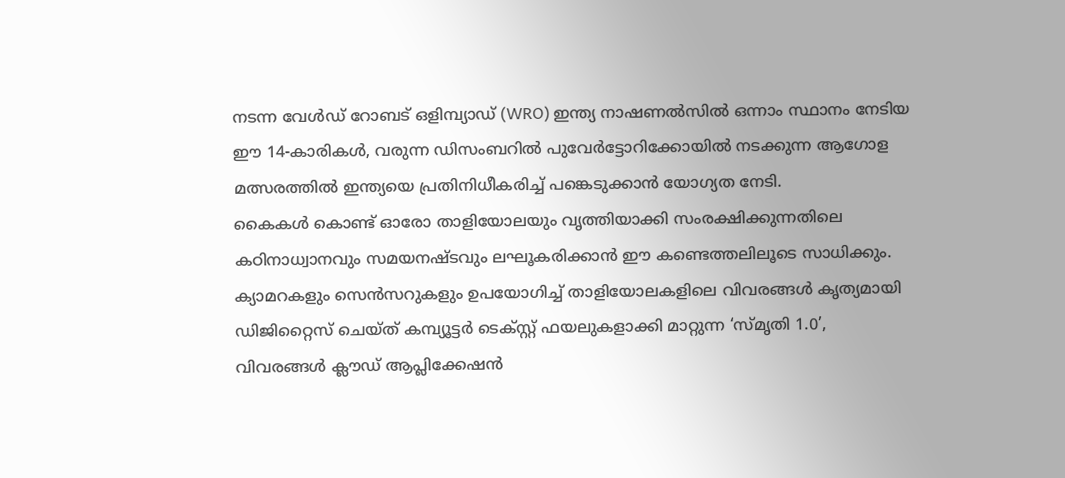നടന്ന വേൾഡ് റോബട് ഒളിമ്പ്യാഡ് (WRO) ഇന്ത്യ നാഷണൽസിൽ ഒന്നാം സ്ഥാനം നേടിയ ഈ 14-കാരികൾ, വരുന്ന ഡിസംബറിൽ പുവേർട്ടോറിക്കോയിൽ നടക്കുന്ന ആഗോള മത്സരത്തിൽ ഇന്ത്യയെ പ്രതിനിധീകരിച്ച് പങ്കെടുക്കാൻ യോഗ്യത നേടി.
കൈകൾ കൊണ്ട് ഓരോ താളിയോലയും വൃത്തിയാക്കി സംരക്ഷിക്കുന്നതിലെ കഠിനാധ്വാനവും സമയനഷ്ടവും ലഘൂകരിക്കാൻ ഈ കണ്ടെത്തലിലൂടെ സാധിക്കും. ക്യാമറകളും സെൻസറുകളും ഉപയോഗിച്ച് താളിയോലകളിലെ വിവരങ്ങൾ കൃത്യമായി ഡിജിറ്റൈസ് ചെയ്ത് കമ്പ്യൂട്ടർ ടെക്സ്റ്റ് ഫയലുകളാക്കി മാറ്റുന്ന ‘സ്മൃതി 1.0’, വിവരങ്ങൾ ക്ലൗഡ് ആപ്ലിക്കേഷൻ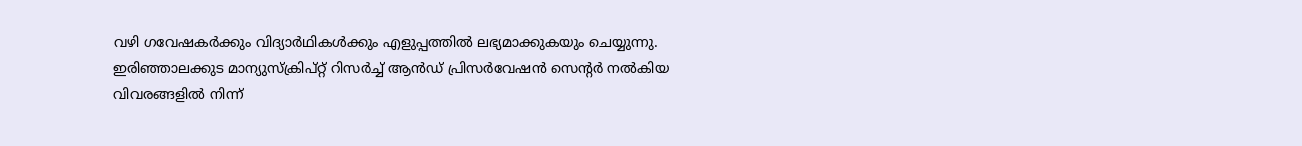വഴി ഗവേഷകർക്കും വിദ്യാർഥികൾക്കും എളുപ്പത്തിൽ ലഭ്യമാക്കുകയും ചെയ്യുന്നു. ഇരിഞ്ഞാലക്കുട മാന്യുസ്ക്രിപ്റ്റ് റിസർച്ച് ആൻഡ് പ്രിസർവേഷൻ സെന്റർ നൽകിയ വിവരങ്ങളിൽ നിന്ന്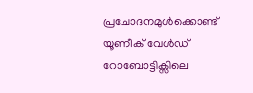പ്രചോദനമുൾക്കൊണ്ട് യൂണീക് വേൾഡ് റോബോട്ടിക്സിലെ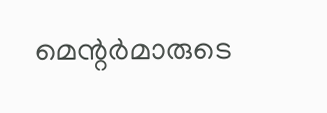മെന്റർമാരുടെ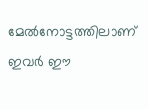മേൽനോട്ടത്തിലാണ് ഇവർ ഈ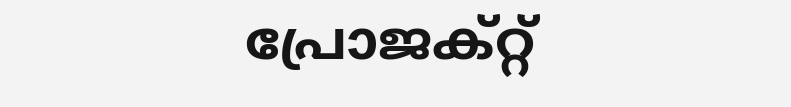പ്രോജക്റ്റ്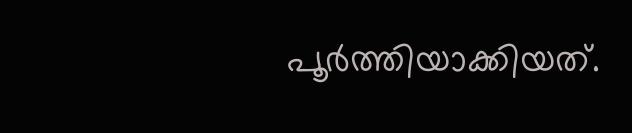പൂർത്തിയാക്കിയത്.